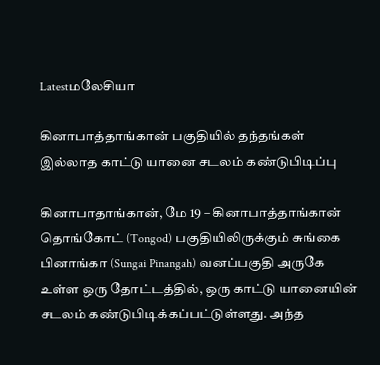Latestமலேசியா

கினாபாத்தாங்கான் பகுதியில் தந்தங்கள் இல்லாத காட்டு யானை சடலம் கண்டுபிடிப்பு

கினாபாதாங்கான், மே 19 – கினாபாத்தாங்கான் தொங்கோட் (Tongod) பகுதியிலிருக்கும் சுங்கை பினாங்கா (Sungai Pinangah) வனப்பகுதி அருகே உள்ள ஒரு தோட்டத்தில், ஒரு காட்டு யானையின் சடலம் கண்டுபிடிக்கப்பட்டுள்ளது. அந்த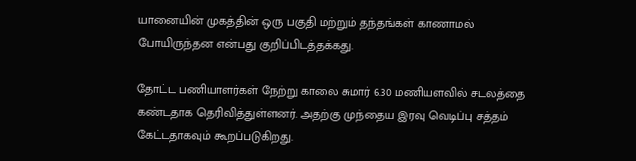யானையின் முகத்தின் ஒரு பகுதி மற்றும் தந்தங்கள் காணாமல் போயிருந்தன என்பது குறிப்பிடத்தக்கது.

தோட்ட பணியாளர்கள் நேற்று காலை சுமார் 6.30 மணியளவில் சடலத்தை கண்டதாக தெரிவித்துள்ளனர். அதற்கு முந்தைய இரவு வெடிப்பு சத்தம் கேட்டதாகவும் கூறப்படுகிறது.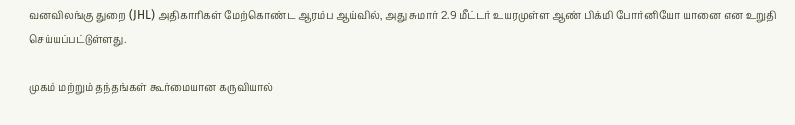வனவிலங்கு துறை (JHL) அதிகாரிகள் மேற்கொண்ட ஆரம்ப ஆய்வில், அது சுமார் 2.9 மீட்டர் உயரமுள்ள ஆண் பிக்மி போர்னியோ யானை என உறுதி செய்யப்பட்டுள்ளது.

முகம் மற்றும் தந்தங்கள் கூர்மையான கருவியால்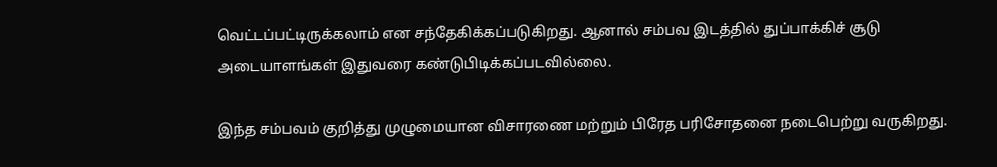வெட்டப்பட்டிருக்கலாம் என சந்தேகிக்கப்படுகிறது. ஆனால் சம்பவ இடத்தில் துப்பாக்கிச் சூடு அடையாளங்கள் இதுவரை கண்டுபிடிக்கப்படவில்லை.

இந்த சம்பவம் குறித்து முழுமையான விசாரணை மற்றும் பிரேத பரிசோதனை நடைபெற்று வருகிறது.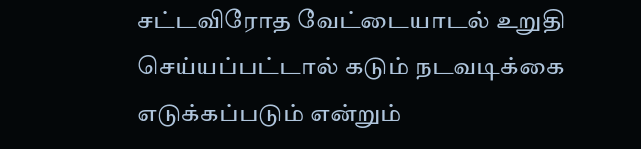சட்டவிரோத வேட்டையாடல் உறுதி செய்யப்பட்டால் கடும் நடவடிக்கை எடுக்கப்படும் என்றும்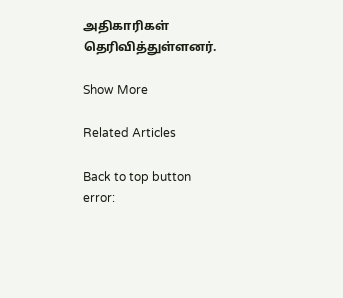அதிகாரிகள் தெரிவித்துள்ளனர்.

Show More

Related Articles

Back to top button
error: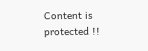Content is protected !!